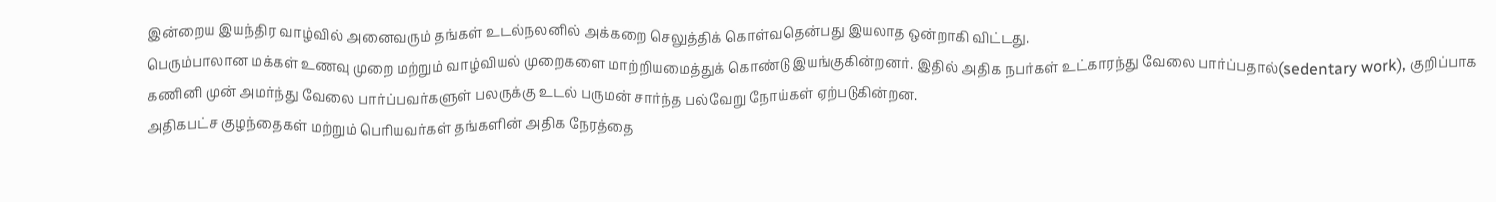இன்றைய இயந்திர வாழ்வில் அனைவரும் தங்கள் உடல்நலனில் அக்கறை செலுத்திக் கொள்வதென்பது இயலாத ஒன்றாகி விட்டது.
பெரும்பாலான மக்கள் உணவு முறை மற்றும் வாழ்வியல் முறைகளை மாற்றியமைத்துக் கொண்டு இயங்குகின்றனர். இதில் அதிக நபர்கள் உட்காரந்து வேலை பார்ப்பதால்(sedentary work), குறிப்பாக கணினி முன் அமர்ந்து வேலை பார்ப்பவர்களுள் பலருக்கு உடல் பருமன் சார்ந்த பல்வேறு நோய்கள் ஏற்படுகின்றன.
அதிகபட்ச குழந்தைகள் மற்றும் பெரியவர்கள் தங்களின் அதிக நேரத்தை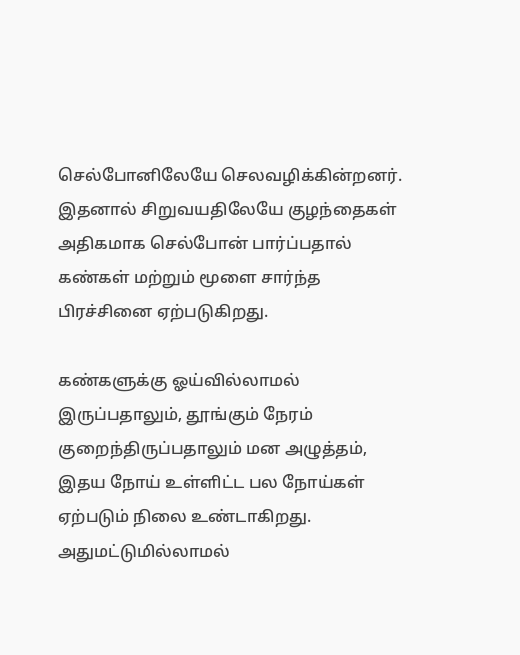செல்போனிலேயே செலவழிக்கின்றனர். இதனால் சிறுவயதிலேயே குழந்தைகள் அதிகமாக செல்போன் பார்ப்பதால் கண்கள் மற்றும் மூளை சார்ந்த பிரச்சினை ஏற்படுகிறது.

கண்களுக்கு ஓய்வில்லாமல் இருப்பதாலும், தூங்கும் நேரம் குறைந்திருப்பதாலும் மன அழுத்தம், இதய நோய் உள்ளிட்ட பல நோய்கள் ஏற்படும் நிலை உண்டாகிறது. அதுமட்டுமில்லாமல்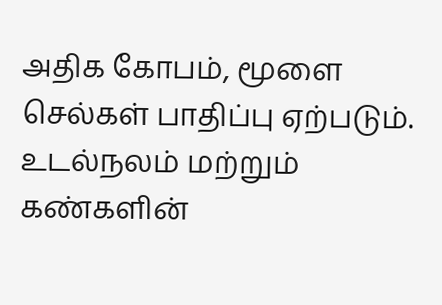அதிக கோபம், மூளை செல்கள் பாதிப்பு ஏற்படும்.
உடல்நலம் மற்றும் கண்களின்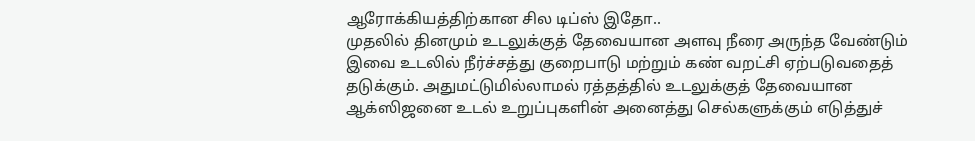ஆரோக்கியத்திற்கான சில டிப்ஸ் இதோ..
முதலில் தினமும் உடலுக்குத் தேவையான அளவு நீரை அருந்த வேண்டும்
இவை உடலில் நீர்ச்சத்து குறைபாடு மற்றும் கண் வறட்சி ஏற்படுவதைத் தடுக்கும். அதுமட்டுமில்லாமல் ரத்தத்தில் உடலுக்குத் தேவையான ஆக்ஸிஜனை உடல் உறுப்புகளின் அனைத்து செல்களுக்கும் எடுத்துச்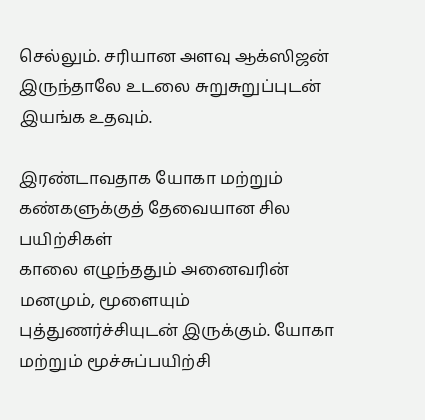செல்லும். சரியான அளவு ஆக்ஸிஜன் இருந்தாலே உடலை சுறுசுறுப்புடன் இயங்க உதவும்.

இரண்டாவதாக யோகா மற்றும் கண்களுக்குத் தேவையான சில பயிற்சிகள்
காலை எழுந்ததும் அனைவரின் மனமும், மூளையும் புத்துணர்ச்சியுடன் இருக்கும். யோகா மற்றும் மூச்சுப்பயிற்சி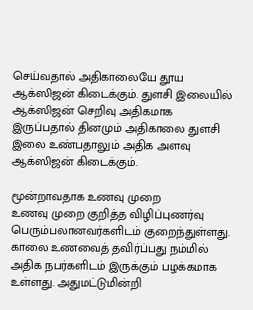செய்வதால் அதிகாலையே தூய ஆக்ஸிஜன் கிடைக்கும். துளசி இலையில் ஆக்ஸிஜன் செறிவு அதிகமாக இருப்பதால் தினமும் அதிகாலை துளசி இலை உண்பதாலும் அதிக அளவு ஆக்ஸிஜன் கிடைக்கும்.

மூன்றாவதாக உணவு முறை
உணவு முறை குறித்த விழிப்புணர்வு பெரும்பலானவர்களிடம் குறைந்துள்ளது. காலை உணவைத் தவிர்ப்பது நம்மில் அதிக நபர்களிடம் இருக்கும் பழக்கமாக உள்ளது. அதுமட்டுமின்றி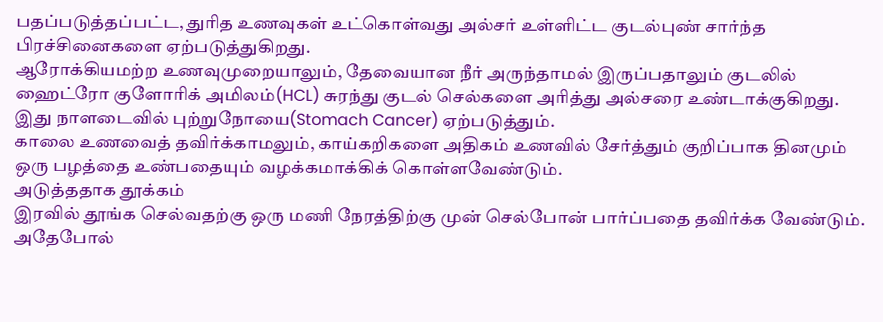பதப்படுத்தப்பட்ட, துரித உணவுகள் உட்கொள்வது அல்சர் உள்ளிட்ட குடல்புண் சார்ந்த பிரச்சினைகளை ஏற்படுத்துகிறது.
ஆரோக்கியமற்ற உணவுமுறையாலும், தேவையான நீர் அருந்தாமல் இருப்பதாலும் குடலில் ஹைட்ரோ குளோரிக் அமிலம்(HCL) சுரந்து குடல் செல்களை அரித்து அல்சரை உண்டாக்குகிறது. இது நாளடைவில் புற்றுநோயை(Stomach Cancer) ஏற்படுத்தும்.
காலை உணவைத் தவிர்க்காமலும், காய்கறிகளை அதிகம் உணவில் சேர்த்தும் குறிப்பாக தினமும் ஒரு பழத்தை உண்பதையும் வழக்கமாக்கிக் கொள்ளவேண்டும்.
அடுத்ததாக தூக்கம்
இரவில் தூங்க செல்வதற்கு ஒரு மணி நேரத்திற்கு முன் செல்போன் பார்ப்பதை தவிர்க்க வேண்டும். அதேபோல்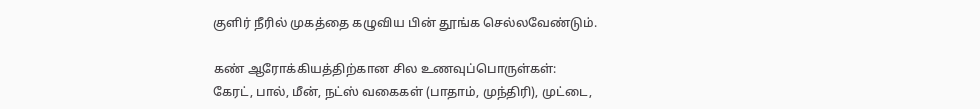குளிர் நீரில் முகத்தை கழுவிய பின் தூங்க செல்லவேண்டும்.

கண் ஆரோக்கியத்திற்கான சில உணவுப்பொருள்கள்:
கேரட், பால், மீன், நட்ஸ் வகைகள் (பாதாம், முந்திரி), முட்டை,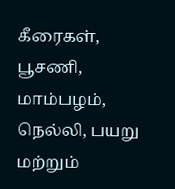கீரைகள், பூசணி, மாம்பழம், நெல்லி, பயறு மற்றும்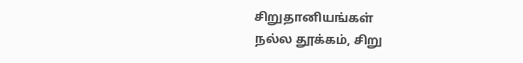சிறுதானியங்கள்
நல்ல தூக்கம், சிறு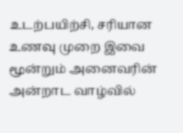உடற்பயிற்சி, சரியான உணவு முறை இவை மூன்றும் அனைவரின் அன்றாட வாழ்வில்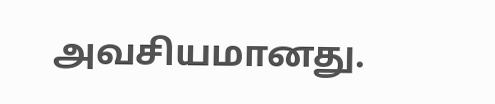அவசியமானது.